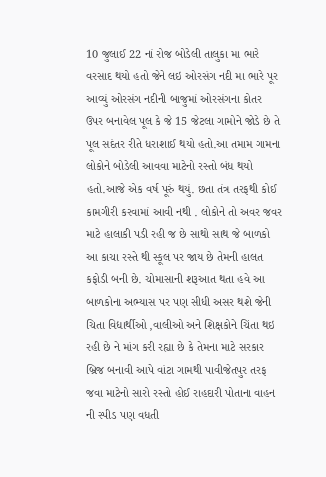10 જુલાઈ 22 નાં રોજ બોડેલી તાલુકા મા ભારે વરસાદ થયો હતો જેને લઇ ઓરસંગ નદી મા ભારે પૂર આવ્યું ઓરસંગ નદીની બાજુમાં ઓરસંગના કોતર ઉપર બનાવેલ પૂલ કે જે 15 જેટલા ગામોને જોડે છે તે પૂલ સદંતર રીતે ધરાશાઈ થયો હતો.આ તમામ ગામના લોકોને બોડેલી આવવા માટેનો રસ્તો બંધ થયો હતો.આજે એક વર્ષ પૂરું થયું. છતા તંત્ર તરફથી કોઈ કામગીરી કરવામાં આવી નથી . લોકોને તો અવર જવર માટે હાલાકી પડી રહી જ છે સાથો સાથ જે બાળકો આ કાચા રસ્તે થી સ્કૂલ પર જાય છે તેમની હાલત કફોડી બની છે. ચોમાસાની શરૂઆત થતા હવે આ બાળકોના અભ્યાસ પર પણ સીધી અસર થશે જેની ચિતા વિદ્યાર્થીઓ ,વાલીઓ અને શિક્ષકોને ચિંતા થઇ રહી છે ને માંગ કરી રહ્યા છે કે તેમના માટે સરકાર બ્રિજ બનાવી આપે વાંટા ગામથી પાવીજેતપુર તરફ જવા માટેનો સારો રસ્તો હોઈ રાહદારી પોતાના વાહન ની સ્પીડ પણ વધતી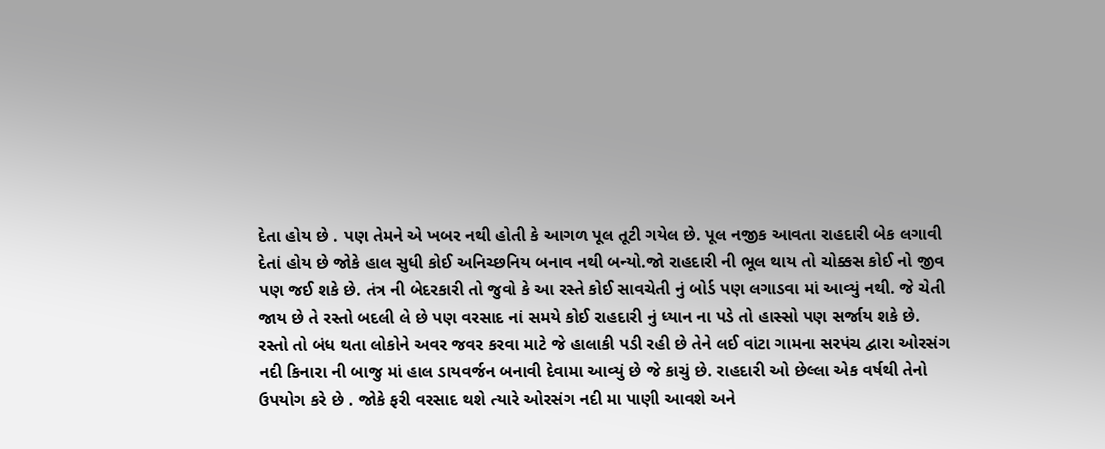દેતા હોય છે . પણ તેમને એ ખબર નથી હોતી કે આગળ પૂલ તૂટી ગયેલ છે. પૂલ નજીક આવતા રાહદારી બેક લગાવી દેતાં હોય છે જોકે હાલ સુધી કોઈ અનિચ્છનિય બનાવ નથી બન્યો.જો રાહદારી ની ભૂલ થાય તો ચોક્કસ કોઈ નો જીવ પણ જઈ શકે છે. તંત્ર ની બેદરકારી તો જુવો કે આ રસ્તે કોઈ સાવચેતી નું બોર્ડ પણ લગાડવા માં આવ્યું નથી. જે ચેતી જાય છે તે રસ્તો બદલી લે છે પણ વરસાદ નાં સમયે કોઈ રાહદારી નું ધ્યાન ના પડે તો હાસ્સો પણ સર્જાય શકે છે.
રસ્તો તો બંધ થતા લોકોને અવર જવર કરવા માટે જે હાલાકી પડી રહી છે તેને લઈ વાંટા ગામના સરપંચ દ્વારા ઓરસંગ નદી કિનારા ની બાજુ માં હાલ ડાયવર્જન બનાવી દેવામા આવ્યું છે જે કાચું છે. રાહદારી ઓ છેલ્લા એક વર્ષથી તેનો ઉપયોગ કરે છે . જોકે ફરી વરસાદ થશે ત્યારે ઓરસંગ નદી મા પાણી આવશે અને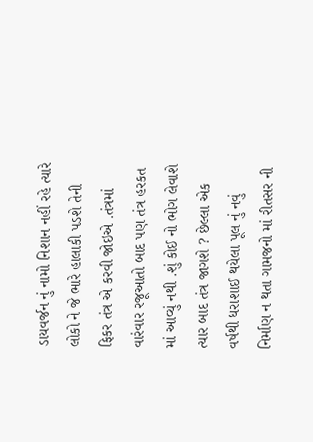ડાયવર્જન નું નામો નિશાન નહીં રહે ત્યારે લોકો ને જે ભારે હાલાકી પડશે તેની ફિકર તંત્ર એ કરવી જોઇએ .તંત્રમાં વારંવાર રજૂઆતો બાદ પણ તંત્ર હરકત માં આવ્યું નથી .શું કોઈ નો ભોગ લેવાશે ત્યાર બાદ તંત્ર જાગશે ? છેલ્લા એક વર્ષથી ધરાશાઈ થયેલા પૂલ નું નવું નિર્માણ ન થતા ગામજનો માં રીતસર ની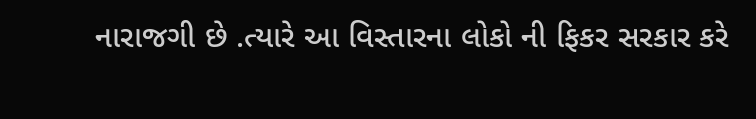નારાજગી છે .ત્યારે આ વિસ્તારના લોકો ની ફિકર સરકાર કરે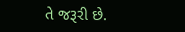તે જરૂરી છે.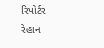રિપોર્ટર રેહાન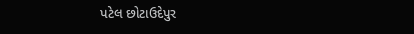પટેલ છોટાઉદેપુર